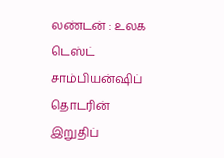லண்டன் : உலக டெஸ்ட் சாம்பியன்ஷிப் தொடரின் இறுதிப்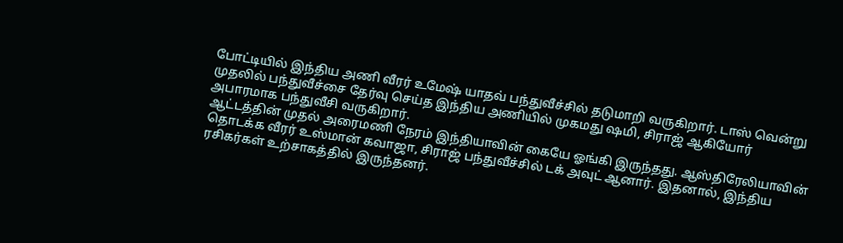போட்டியில் இந்திய அணி வீரர் உமேஷ் யாதவ் பந்துவீச்சில் தடுமாறி வருகிறார். டாஸ் வென்று முதலில் பந்துவீச்சை தேர்வு செய்த இந்திய அணியில் முகமது ஷமி, சிராஜ் ஆகியோர் அபாரமாக பந்துவீசி வருகிறார்.
ஆட்டத்தின் முதல் அரைமணி நேரம் இந்தியாவின் கையே ஓங்கி இருந்தது. ஆஸ்திரேலியாவின் தொடக்க வீரர் உஸ்மான் கவாஜா, சிராஜ் பந்துவீச்சில் டக் அவுட் ஆனார். இதனால், இந்திய ரசிகர்கள் உற்சாகத்தில் இருந்தனர்.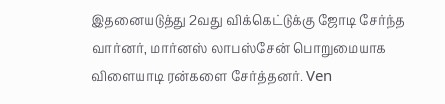இதனையடுத்து 2வது விக்கெட்டுக்கு ஜோடி சேர்ந்த வார்னர், மார்னஸ் லாபஸ்சேன் பொறுமையாக விளையாடி ரன்களை சேர்த்தனர். Ven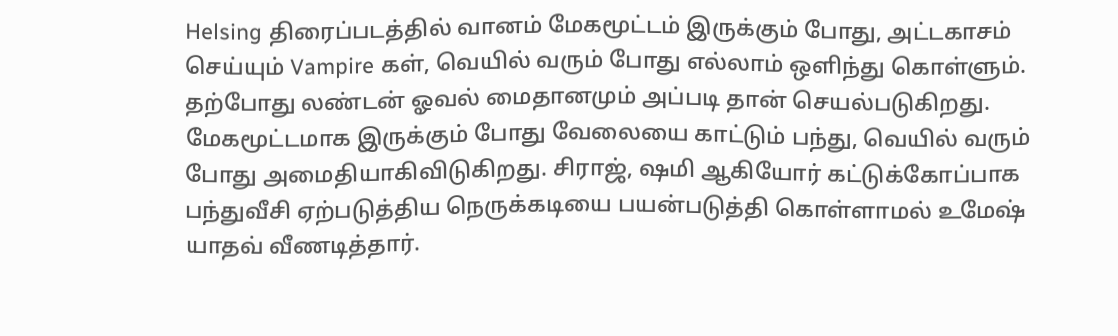Helsing திரைப்படத்தில் வானம் மேகமூட்டம் இருக்கும் போது, அட்டகாசம் செய்யும் Vampire கள், வெயில் வரும் போது எல்லாம் ஒளிந்து கொள்ளும். தற்போது லண்டன் ஓவல் மைதானமும் அப்படி தான் செயல்படுகிறது.
மேகமூட்டமாக இருக்கும் போது வேலையை காட்டும் பந்து, வெயில் வரும் போது அமைதியாகிவிடுகிறது. சிராஜ், ஷமி ஆகியோர் கட்டுக்கோப்பாக பந்துவீசி ஏற்படுத்திய நெருக்கடியை பயன்படுத்தி கொள்ளாமல் உமேஷ் யாதவ் வீணடித்தார்.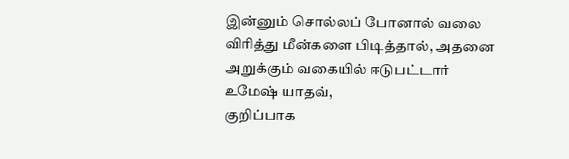இன்னும் சொல்லப் போனால் வலை விரித்து மீன்களை பிடித்தால், அதனை அறுக்கும் வகையில் ஈடுபட்டார் உமேஷ் யாதவ்,
குறிப்பாக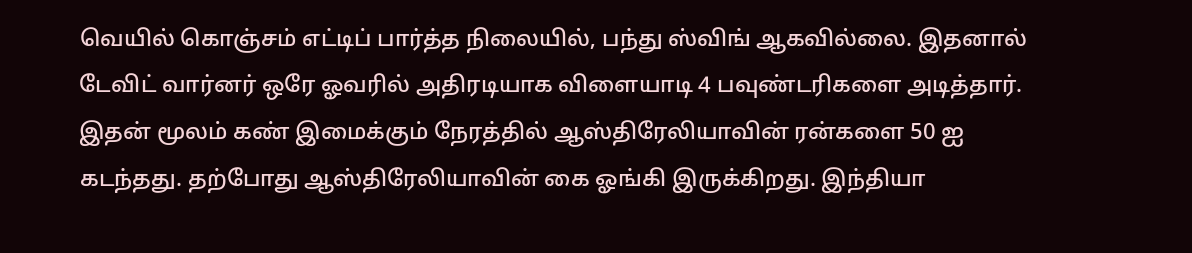வெயில் கொஞ்சம் எட்டிப் பார்த்த நிலையில், பந்து ஸ்விங் ஆகவில்லை. இதனால் டேவிட் வார்னர் ஒரே ஓவரில் அதிரடியாக விளையாடி 4 பவுண்டரிகளை அடித்தார். இதன் மூலம் கண் இமைக்கும் நேரத்தில் ஆஸ்திரேலியாவின் ரன்களை 50 ஐ கடந்தது. தற்போது ஆஸ்திரேலியாவின் கை ஓங்கி இருக்கிறது. இந்தியா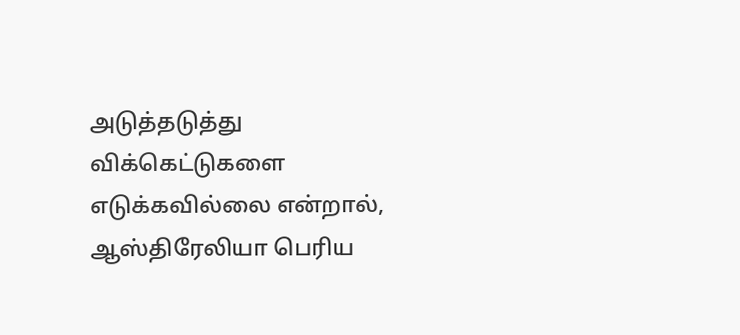அடுத்தடுத்து விக்கெட்டுகளை எடுக்கவில்லை என்றால், ஆஸ்திரேலியா பெரிய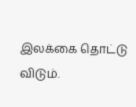இலக்கை தொட்டு விடும்.